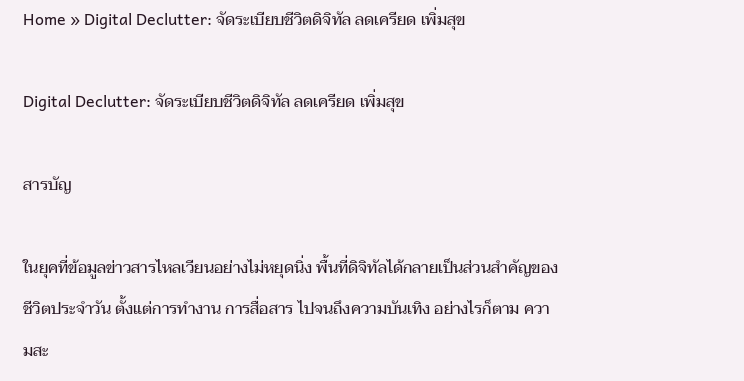Home » Digital Declutter: จัดระเบียบชีวิตดิจิทัล ลดเครียด เพิ่มสุข

Digital Declutter: จัดระเบียบชีวิตดิจิทัล ลดเครียด เพิ่มสุข

สารบัญ

ในยุคที่ข้อมูลข่าวสารไหลเวียนอย่างไม่หยุดนิ่ง พื้นที่ดิจิทัลได้กลายเป็นส่วนสำคัญของชีวิตประจำวัน ตั้งแต่การทำงาน การสื่อสาร ไปจนถึงความบันเทิง อย่างไรก็ตาม ความสะ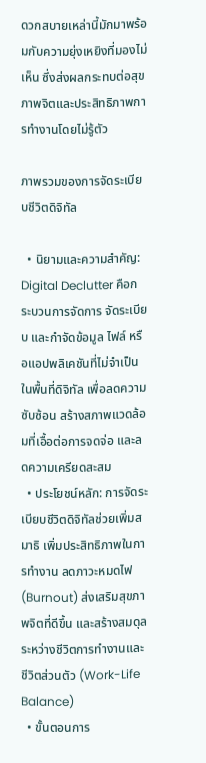ดวกสบายเหล่านี้มักมาพร้อมกับความยุ่งเหยิงที่มองไม่เห็น ซึ่งส่งผลกระทบต่อสุขภาพจิตและประสิทธิภาพการทำงานโดยไม่รู้ตัว

ภาพรวมของการจัดระเบียบชีวิตดิจิทัล

  • นิยามและความสำคัญ: Digital Declutter คือกระบวนการจัดการ จัดระเบียบ และกำจัดข้อมูล ไฟล์ หรือแอปพลิเคชันที่ไม่จำเป็นในพื้นที่ดิจิทัล เพื่อลดความซับซ้อน สร้างสภาพแวดล้อมที่เอื้อต่อการจดจ่อ และลดความเครียดสะสม
  • ประโยชน์หลัก: การจัดระเบียบชีวิตดิจิทัลช่วยเพิ่มสมาธิ เพิ่มประสิทธิภาพในการทำงาน ลดภาวะหมดไฟ (Burnout) ส่งเสริมสุขภาพจิตที่ดีขึ้น และสร้างสมดุลระหว่างชีวิตการทำงานและชีวิตส่วนตัว (Work-Life Balance)
  • ขั้นตอนการ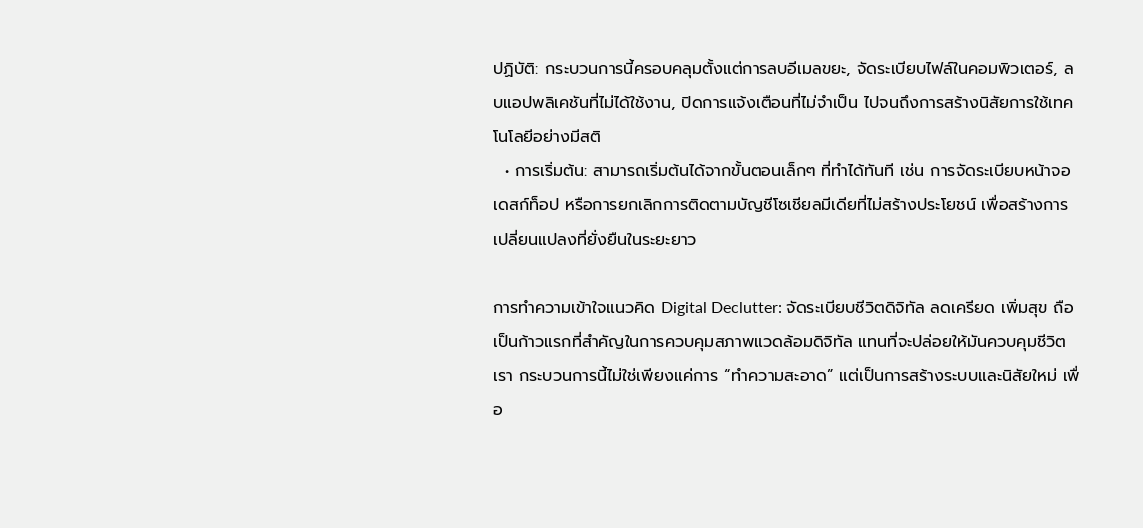ปฏิบัติ: กระบวนการนี้ครอบคลุมตั้งแต่การลบอีเมลขยะ, จัดระเบียบไฟล์ในคอมพิวเตอร์, ลบแอปพลิเคชันที่ไม่ได้ใช้งาน, ปิดการแจ้งเตือนที่ไม่จำเป็น ไปจนถึงการสร้างนิสัยการใช้เทคโนโลยีอย่างมีสติ
  • การเริ่มต้น: สามารถเริ่มต้นได้จากขั้นตอนเล็กๆ ที่ทำได้ทันที เช่น การจัดระเบียบหน้าจอเดสก์ท็อป หรือการยกเลิกการติดตามบัญชีโซเชียลมีเดียที่ไม่สร้างประโยชน์ เพื่อสร้างการเปลี่ยนแปลงที่ยั่งยืนในระยะยาว

การทำความเข้าใจแนวคิด Digital Declutter: จัดระเบียบชีวิตดิจิทัล ลดเครียด เพิ่มสุข ถือเป็นก้าวแรกที่สำคัญในการควบคุมสภาพแวดล้อมดิจิทัล แทนที่จะปล่อยให้มันควบคุมชีวิตเรา กระบวนการนี้ไม่ใช่เพียงแค่การ “ทำความสะอาด” แต่เป็นการสร้างระบบและนิสัยใหม่ เพื่อ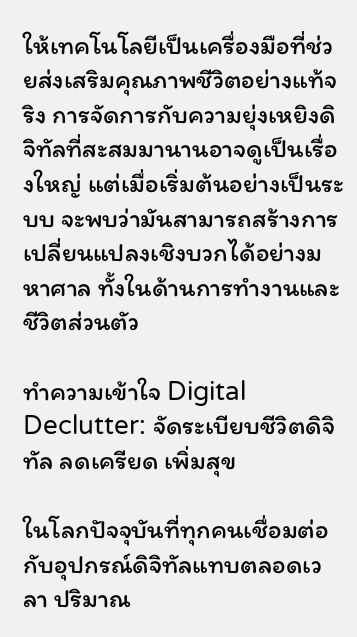ให้เทคโนโลยีเป็นเครื่องมือที่ช่วยส่งเสริมคุณภาพชีวิตอย่างแท้จริง การจัดการกับความยุ่งเหยิงดิจิทัลที่สะสมมานานอาจดูเป็นเรื่องใหญ่ แต่เมื่อเริ่มต้นอย่างเป็นระบบ จะพบว่ามันสามารถสร้างการเปลี่ยนแปลงเชิงบวกได้อย่างมหาศาล ทั้งในด้านการทำงานและชีวิตส่วนตัว

ทำความเข้าใจ Digital Declutter: จัดระเบียบชีวิตดิจิทัล ลดเครียด เพิ่มสุข

ในโลกปัจจุบันที่ทุกคนเชื่อมต่อกับอุปกรณ์ดิจิทัลแทบตลอดเวลา ปริมาณ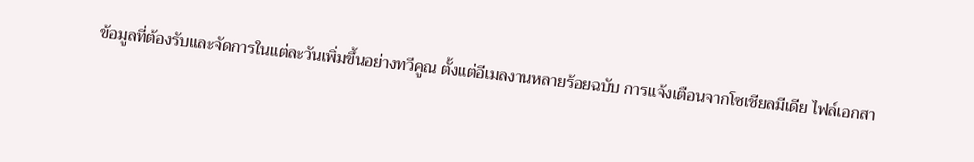ข้อมูลที่ต้องรับและจัดการในแต่ละวันเพิ่มขึ้นอย่างทวีคูณ ตั้งแต่อีเมลงานหลายร้อยฉบับ การแจ้งเตือนจากโซเชียลมีเดีย ไฟล์เอกสา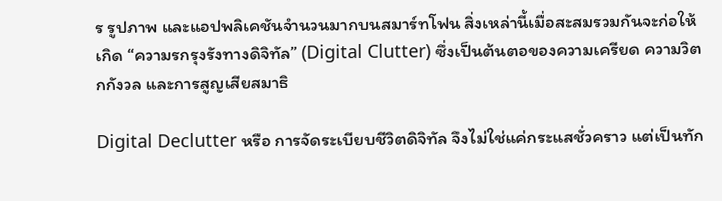ร รูปภาพ และแอปพลิเคชันจำนวนมากบนสมาร์ทโฟน สิ่งเหล่านี้เมื่อสะสมรวมกันจะก่อให้เกิด “ความรกรุงรังทางดิจิทัล” (Digital Clutter) ซึ่งเป็นต้นตอของความเครียด ความวิตกกังวล และการสูญเสียสมาธิ

Digital Declutter หรือ การจัดระเบียบชีวิตดิจิทัล จึงไม่ใช่แค่กระแสชั่วคราว แต่เป็นทัก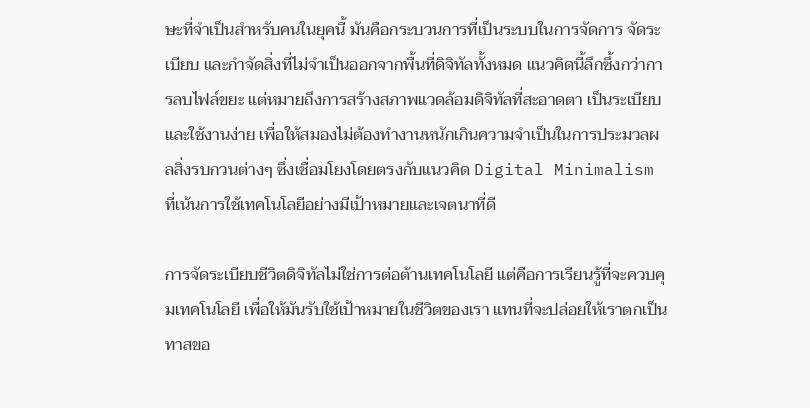ษะที่จำเป็นสำหรับคนในยุคนี้ มันคือกระบวนการที่เป็นระบบในการจัดการ จัดระเบียบ และกำจัดสิ่งที่ไม่จำเป็นออกจากพื้นที่ดิจิทัลทั้งหมด แนวคิดนี้ลึกซึ้งกว่าการลบไฟล์ขยะ แต่หมายถึงการสร้างสภาพแวดล้อมดิจิทัลที่สะอาดตา เป็นระเบียบ และใช้งานง่าย เพื่อให้สมองไม่ต้องทำงานหนักเกินความจำเป็นในการประมวลผลสิ่งรบกวนต่างๆ ซึ่งเชื่อมโยงโดยตรงกับแนวคิด Digital Minimalism ที่เน้นการใช้เทคโนโลยีอย่างมีเป้าหมายและเจตนาที่ดี

การจัดระเบียบชีวิตดิจิทัลไม่ใช่การต่อต้านเทคโนโลยี แต่คือการเรียนรู้ที่จะควบคุมเทคโนโลยี เพื่อให้มันรับใช้เป้าหมายในชีวิตของเรา แทนที่จะปล่อยให้เราตกเป็นทาสขอ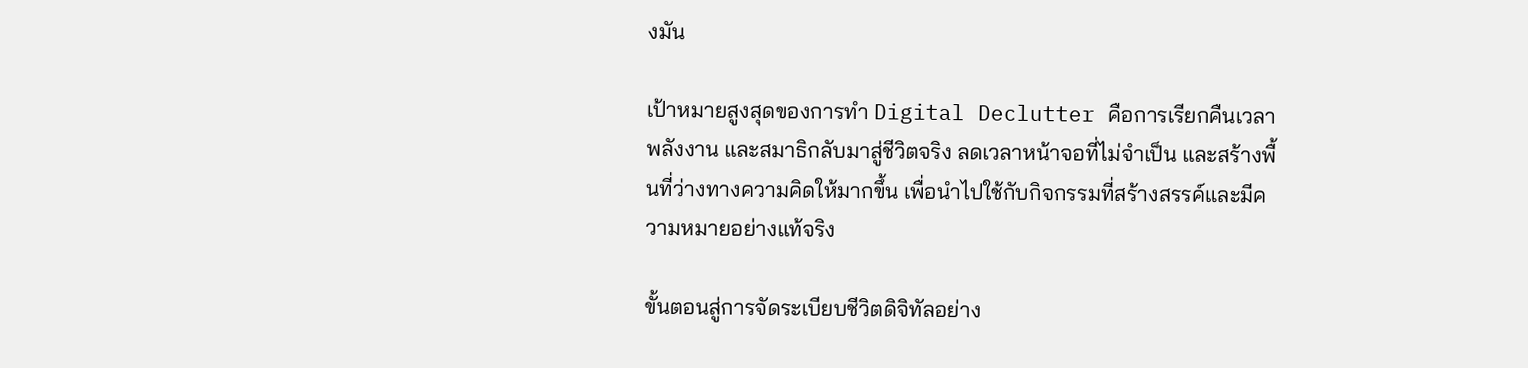งมัน

เป้าหมายสูงสุดของการทำ Digital Declutter คือการเรียกคืนเวลา พลังงาน และสมาธิกลับมาสู่ชีวิตจริง ลดเวลาหน้าจอที่ไม่จำเป็น และสร้างพื้นที่ว่างทางความคิดให้มากขึ้น เพื่อนำไปใช้กับกิจกรรมที่สร้างสรรค์และมีความหมายอย่างแท้จริง

ขั้นตอนสู่การจัดระเบียบชีวิตดิจิทัลอย่าง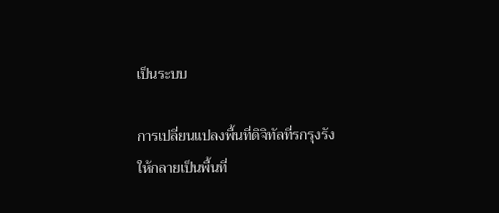เป็นระบบ

การเปลี่ยนแปลงพื้นที่ดิจิทัลที่รกรุงรังให้กลายเป็นพื้นที่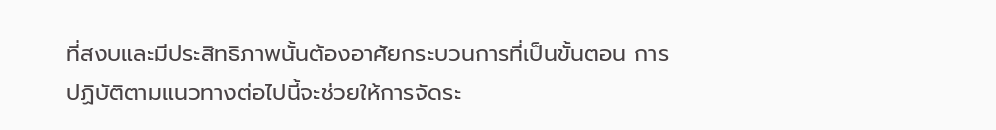ที่สงบและมีประสิทธิภาพนั้นต้องอาศัยกระบวนการที่เป็นขั้นตอน การปฏิบัติตามแนวทางต่อไปนี้จะช่วยให้การจัดระ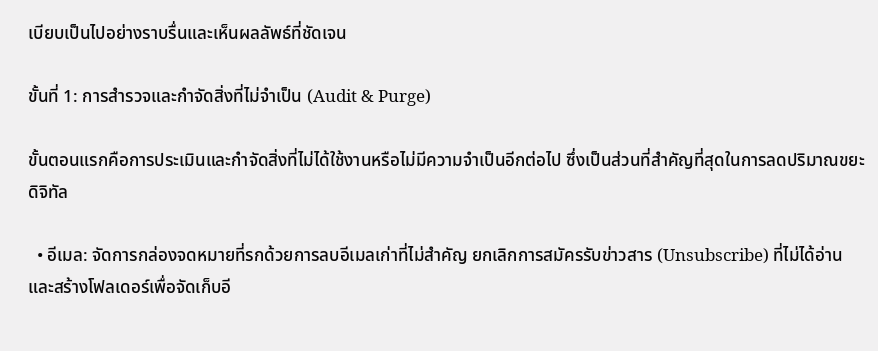เบียบเป็นไปอย่างราบรื่นและเห็นผลลัพธ์ที่ชัดเจน

ขั้นที่ 1: การสำรวจและกำจัดสิ่งที่ไม่จำเป็น (Audit & Purge)

ขั้นตอนแรกคือการประเมินและกำจัดสิ่งที่ไม่ได้ใช้งานหรือไม่มีความจำเป็นอีกต่อไป ซึ่งเป็นส่วนที่สำคัญที่สุดในการลดปริมาณขยะดิจิทัล

  • อีเมล: จัดการกล่องจดหมายที่รกด้วยการลบอีเมลเก่าที่ไม่สำคัญ ยกเลิกการสมัครรับข่าวสาร (Unsubscribe) ที่ไม่ได้อ่าน และสร้างโฟลเดอร์เพื่อจัดเก็บอี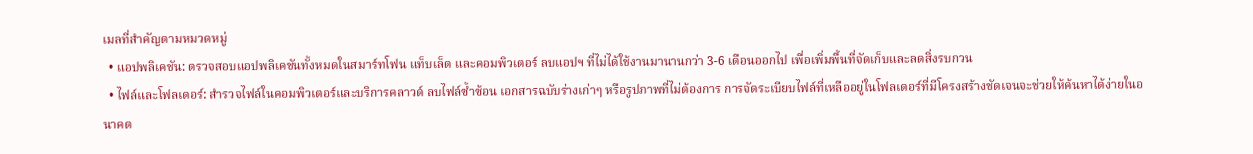เมลที่สำคัญตามหมวดหมู่
  • แอปพลิเคชัน: ตรวจสอบแอปพลิเคชันทั้งหมดในสมาร์ทโฟน แท็บเล็ต และคอมพิวเตอร์ ลบแอปฯ ที่ไม่ได้ใช้งานมานานกว่า 3-6 เดือนออกไป เพื่อเพิ่มพื้นที่จัดเก็บและลดสิ่งรบกวน
  • ไฟล์และโฟลเดอร์: สำรวจไฟล์ในคอมพิวเตอร์และบริการคลาวด์ ลบไฟล์ซ้ำซ้อน เอกสารฉบับร่างเก่าๆ หรือรูปภาพที่ไม่ต้องการ การจัดระเบียบไฟล์ที่เหลืออยู่ในโฟลเดอร์ที่มีโครงสร้างชัดเจนจะช่วยให้ค้นหาได้ง่ายในอนาคต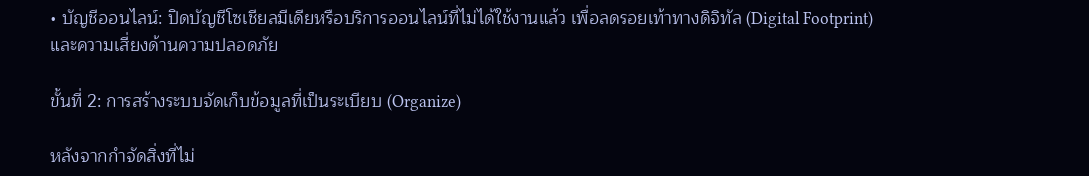• บัญชีออนไลน์: ปิดบัญชีโซเชียลมีเดียหรือบริการออนไลน์ที่ไม่ได้ใช้งานแล้ว เพื่อลดรอยเท้าทางดิจิทัล (Digital Footprint) และความเสี่ยงด้านความปลอดภัย

ขั้นที่ 2: การสร้างระบบจัดเก็บข้อมูลที่เป็นระเบียบ (Organize)

หลังจากกำจัดสิ่งที่ไม่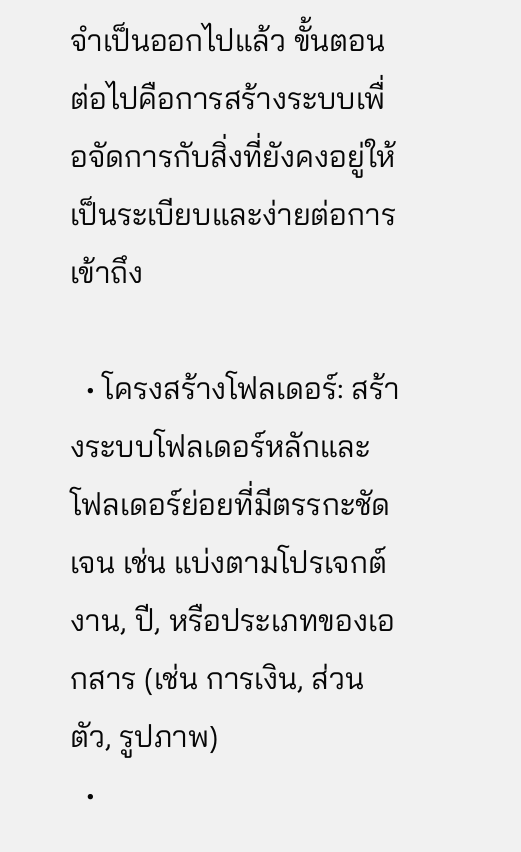จำเป็นออกไปแล้ว ขั้นตอนต่อไปคือการสร้างระบบเพื่อจัดการกับสิ่งที่ยังคงอยู่ให้เป็นระเบียบและง่ายต่อการเข้าถึง

  • โครงสร้างโฟลเดอร์: สร้างระบบโฟลเดอร์หลักและโฟลเดอร์ย่อยที่มีตรรกะชัดเจน เช่น แบ่งตามโปรเจกต์งาน, ปี, หรือประเภทของเอกสาร (เช่น การเงิน, ส่วนตัว, รูปภาพ)
  •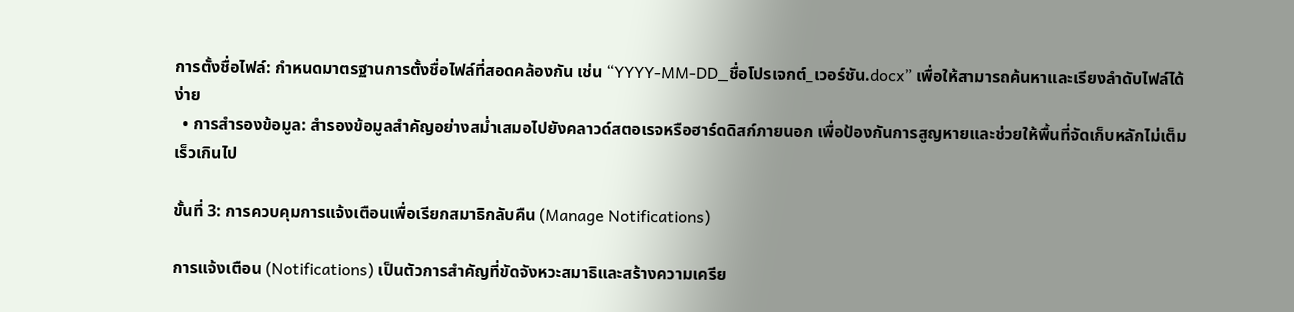การตั้งชื่อไฟล์: กำหนดมาตรฐานการตั้งชื่อไฟล์ที่สอดคล้องกัน เช่น “YYYY-MM-DD_ชื่อโปรเจกต์_เวอร์ชัน.docx” เพื่อให้สามารถค้นหาและเรียงลำดับไฟล์ได้ง่าย
  • การสำรองข้อมูล: สำรองข้อมูลสำคัญอย่างสม่ำเสมอไปยังคลาวด์สตอเรจหรือฮาร์ดดิสก์ภายนอก เพื่อป้องกันการสูญหายและช่วยให้พื้นที่จัดเก็บหลักไม่เต็มเร็วเกินไป

ขั้นที่ 3: การควบคุมการแจ้งเตือนเพื่อเรียกสมาธิกลับคืน (Manage Notifications)

การแจ้งเตือน (Notifications) เป็นตัวการสำคัญที่ขัดจังหวะสมาธิและสร้างความเครีย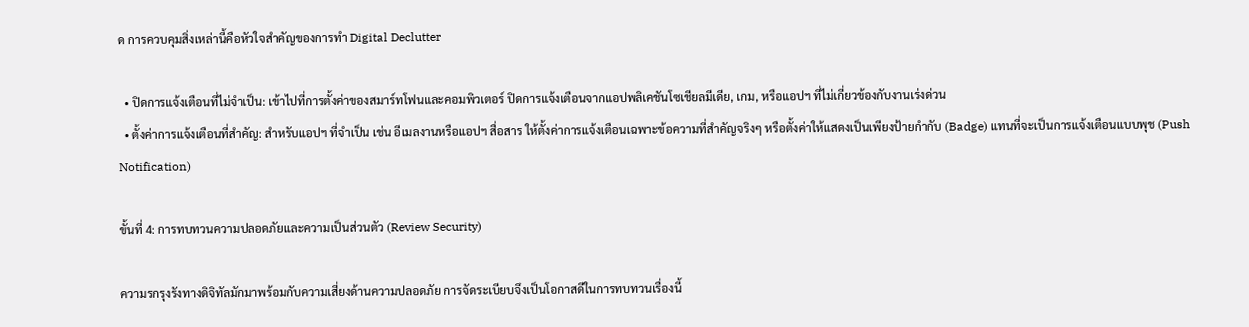ด การควบคุมสิ่งเหล่านี้คือหัวใจสำคัญของการทำ Digital Declutter

  • ปิดการแจ้งเตือนที่ไม่จำเป็น: เข้าไปที่การตั้งค่าของสมาร์ทโฟนและคอมพิวเตอร์ ปิดการแจ้งเตือนจากแอปพลิเคชันโซเชียลมีเดีย, เกม, หรือแอปฯ ที่ไม่เกี่ยวข้องกับงานเร่งด่วน
  • ตั้งค่าการแจ้งเตือนที่สำคัญ: สำหรับแอปฯ ที่จำเป็น เช่น อีเมลงานหรือแอปฯ สื่อสาร ให้ตั้งค่าการแจ้งเตือนเฉพาะข้อความที่สำคัญจริงๆ หรือตั้งค่าให้แสดงเป็นเพียงป้ายกำกับ (Badge) แทนที่จะเป็นการแจ้งเตือนแบบพุช (Push Notification)

ขั้นที่ 4: การทบทวนความปลอดภัยและความเป็นส่วนตัว (Review Security)

ความรกรุงรังทางดิจิทัลมักมาพร้อมกับความเสี่ยงด้านความปลอดภัย การจัดระเบียบจึงเป็นโอกาสดีในการทบทวนเรื่องนี้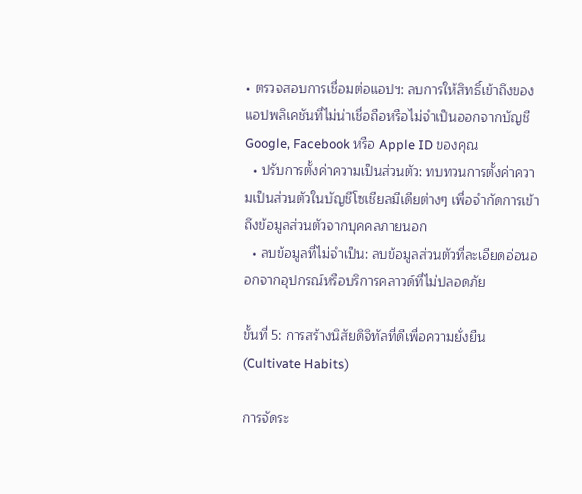• ตรวจสอบการเชื่อมต่อแอปฯ: ลบการให้สิทธิ์เข้าถึงของแอปพลิเคชันที่ไม่น่าเชื่อถือหรือไม่จำเป็นออกจากบัญชี Google, Facebook หรือ Apple ID ของคุณ
  • ปรับการตั้งค่าความเป็นส่วนตัว: ทบทวนการตั้งค่าความเป็นส่วนตัวในบัญชีโซเชียลมีเดียต่างๆ เพื่อจำกัดการเข้าถึงข้อมูลส่วนตัวจากบุคคลภายนอก
  • ลบข้อมูลที่ไม่จำเป็น: ลบข้อมูลส่วนตัวที่ละเอียดอ่อนออกจากอุปกรณ์หรือบริการคลาวด์ที่ไม่ปลอดภัย

ขั้นที่ 5: การสร้างนิสัยดิจิทัลที่ดีเพื่อความยั่งยืน (Cultivate Habits)

การจัดระ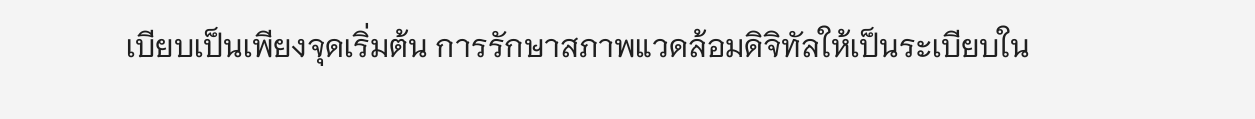เบียบเป็นเพียงจุดเริ่มต้น การรักษาสภาพแวดล้อมดิจิทัลให้เป็นระเบียบใน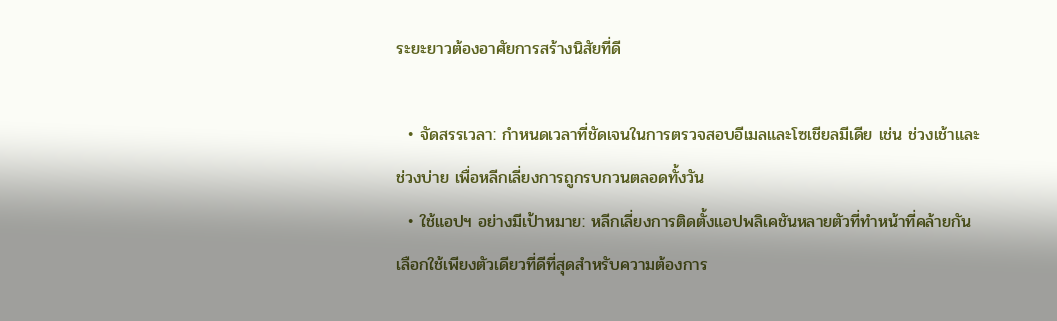ระยะยาวต้องอาศัยการสร้างนิสัยที่ดี

  • จัดสรรเวลา: กำหนดเวลาที่ชัดเจนในการตรวจสอบอีเมลและโซเชียลมีเดีย เช่น ช่วงเช้าและช่วงบ่าย เพื่อหลีกเลี่ยงการถูกรบกวนตลอดทั้งวัน
  • ใช้แอปฯ อย่างมีเป้าหมาย: หลีกเลี่ยงการติดตั้งแอปพลิเคชันหลายตัวที่ทำหน้าที่คล้ายกัน เลือกใช้เพียงตัวเดียวที่ดีที่สุดสำหรับความต้องการ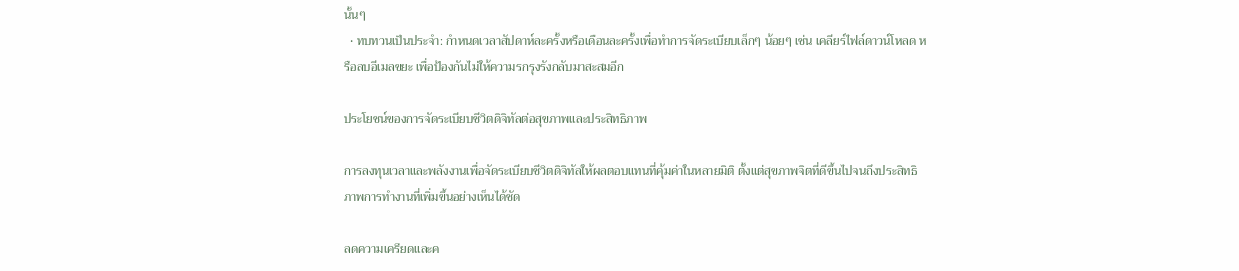นั้นๆ
  • ทบทวนเป็นประจำ: กำหนดเวลาสัปดาห์ละครั้งหรือเดือนละครั้งเพื่อทำการจัดระเบียบเล็กๆ น้อยๆ เช่น เคลียร์ไฟล์ดาวน์โหลด หรือลบอีเมลขยะ เพื่อป้องกันไม่ให้ความรกรุงรังกลับมาสะสมอีก

ประโยชน์ของการจัดระเบียบชีวิตดิจิทัลต่อสุขภาพและประสิทธิภาพ

การลงทุนเวลาและพลังงานเพื่อจัดระเบียบชีวิตดิจิทัลให้ผลตอบแทนที่คุ้มค่าในหลายมิติ ตั้งแต่สุขภาพจิตที่ดีขึ้นไปจนถึงประสิทธิภาพการทำงานที่เพิ่มขึ้นอย่างเห็นได้ชัด

ลดความเครียดและค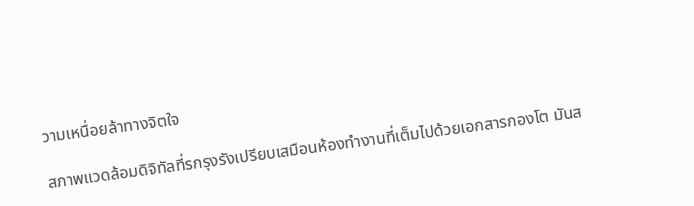วามเหนื่อยล้าทางจิตใจ

สภาพแวดล้อมดิจิทัลที่รกรุงรังเปรียบเสมือนห้องทำงานที่เต็มไปด้วยเอกสารกองโต มันส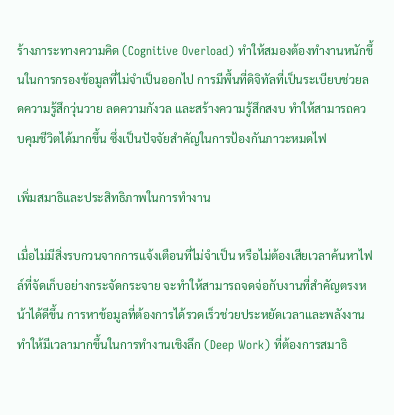ร้างภาระทางความคิด (Cognitive Overload) ทำให้สมองต้องทำงานหนักขึ้นในการกรองข้อมูลที่ไม่จำเป็นออกไป การมีพื้นที่ดิจิทัลที่เป็นระเบียบช่วยลดความรู้สึกวุ่นวาย ลดความกังวล และสร้างความรู้สึกสงบ ทำให้สามารถควบคุมชีวิตได้มากขึ้น ซึ่งเป็นปัจจัยสำคัญในการป้องกันภาวะหมดไฟ

เพิ่มสมาธิและประสิทธิภาพในการทำงาน

เมื่อไม่มีสิ่งรบกวนจากการแจ้งเตือนที่ไม่จำเป็น หรือไม่ต้องเสียเวลาค้นหาไฟล์ที่จัดเก็บอย่างกระจัดกระจาย จะทำให้สามารถจดจ่อกับงานที่สำคัญตรงหน้าได้ดีขึ้น การหาข้อมูลที่ต้องการได้รวดเร็วช่วยประหยัดเวลาและพลังงาน ทำให้มีเวลามากขึ้นในการทำงานเชิงลึก (Deep Work) ที่ต้องการสมาธิ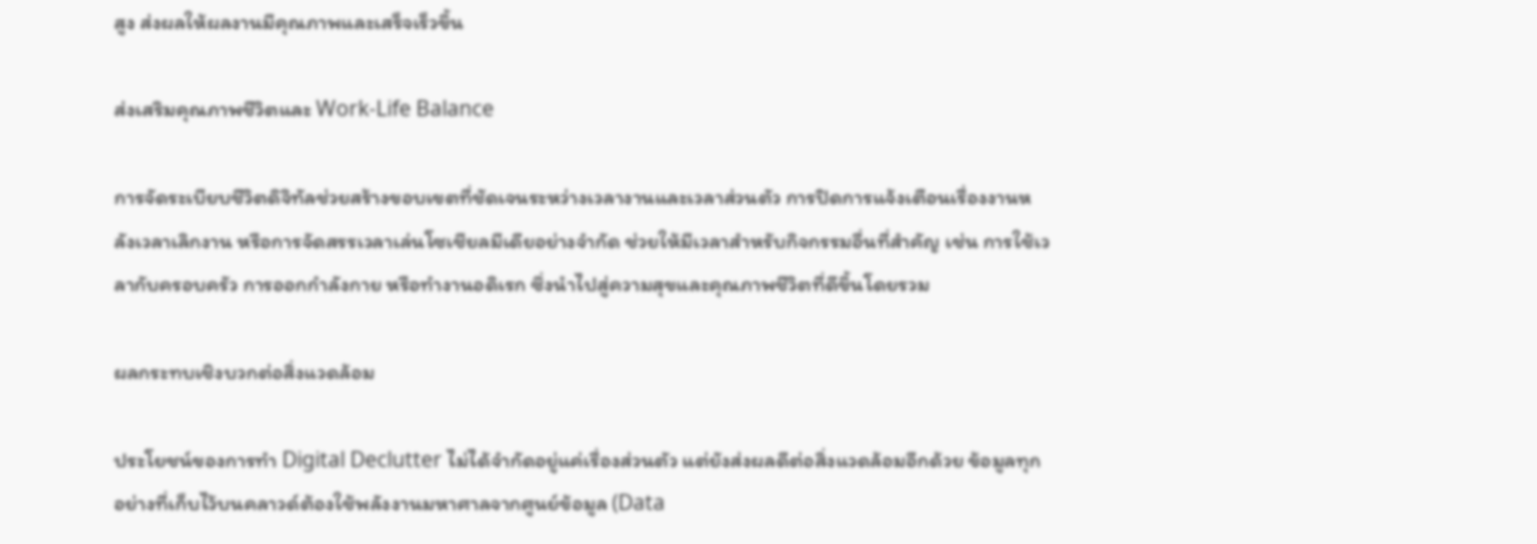สูง ส่งผลให้ผลงานมีคุณภาพและเสร็จเร็วขึ้น

ส่งเสริมคุณภาพชีวิตและ Work-Life Balance

การจัดระเบียบชีวิตดิจิทัลช่วยสร้างขอบเขตที่ชัดเจนระหว่างเวลางานและเวลาส่วนตัว การปิดการแจ้งเตือนเรื่องงานหลังเวลาเลิกงาน หรือการจัดสรรเวลาเล่นโซเชียลมีเดียอย่างจำกัด ช่วยให้มีเวลาสำหรับกิจกรรมอื่นที่สำคัญ เช่น การใช้เวลากับครอบครัว การออกกำลังกาย หรือทำงานอดิเรก ซึ่งนำไปสู่ความสุขและคุณภาพชีวิตที่ดีขึ้นโดยรวม

ผลกระทบเชิงบวกต่อสิ่งแวดล้อม

ประโยชน์ของการทำ Digital Declutter ไม่ได้จำกัดอยู่แค่เรื่องส่วนตัว แต่ยังส่งผลดีต่อสิ่งแวดล้อมอีกด้วย ข้อมูลทุกอย่างที่เก็บไว้บนคลาวด์ต้องใช้พลังงานมหาศาลจากศูนย์ข้อมูล (Data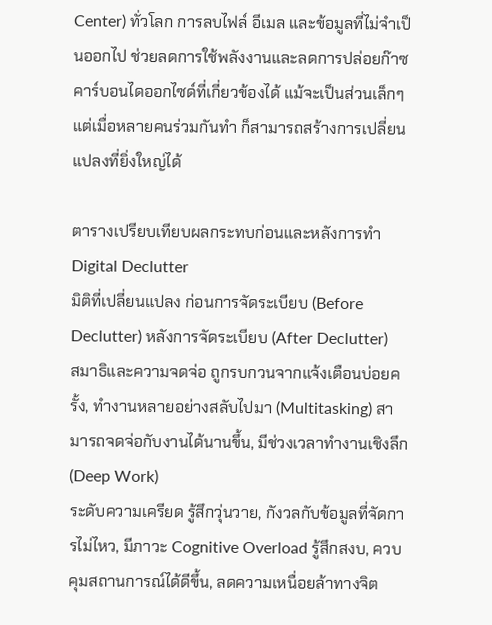Center) ทั่วโลก การลบไฟล์ อีเมล และข้อมูลที่ไม่จำเป็นออกไป ช่วยลดการใช้พลังงานและลดการปล่อยก๊าซคาร์บอนไดออกไซด์ที่เกี่ยวข้องได้ แม้จะเป็นส่วนเล็กๆ แต่เมื่อหลายคนร่วมกันทำ ก็สามารถสร้างการเปลี่ยนแปลงที่ยิ่งใหญ่ได้

ตารางเปรียบเทียบผลกระทบก่อนและหลังการทำ Digital Declutter
มิติที่เปลี่ยนแปลง ก่อนการจัดระเบียบ (Before Declutter) หลังการจัดระเบียบ (After Declutter)
สมาธิและความจดจ่อ ถูกรบกวนจากแจ้งเตือนบ่อยครั้ง, ทำงานหลายอย่างสลับไปมา (Multitasking) สามารถจดจ่อกับงานได้นานขึ้น, มีช่วงเวลาทำงานเชิงลึก (Deep Work)
ระดับความเครียด รู้สึกวุ่นวาย, กังวลกับข้อมูลที่จัดการไม่ไหว, มีภาวะ Cognitive Overload รู้สึกสงบ, ควบคุมสถานการณ์ได้ดีขึ้น, ลดความเหนื่อยล้าทางจิต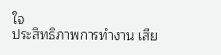ใจ
ประสิทธิภาพการทำงาน เสีย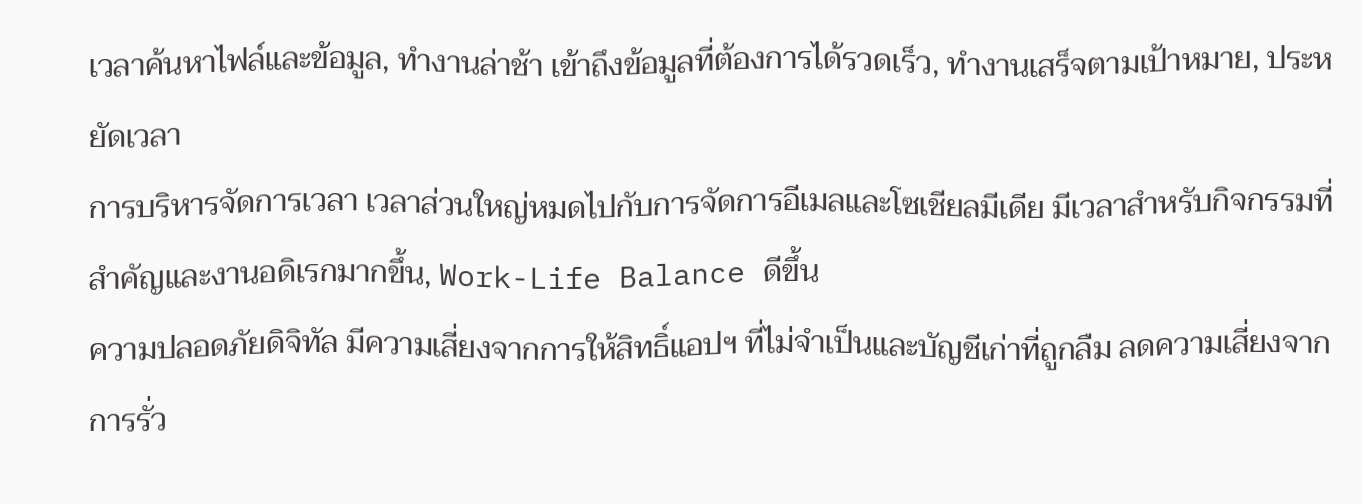เวลาค้นหาไฟล์และข้อมูล, ทำงานล่าช้า เข้าถึงข้อมูลที่ต้องการได้รวดเร็ว, ทำงานเสร็จตามเป้าหมาย, ประหยัดเวลา
การบริหารจัดการเวลา เวลาส่วนใหญ่หมดไปกับการจัดการอีเมลและโซเชียลมีเดีย มีเวลาสำหรับกิจกรรมที่สำคัญและงานอดิเรกมากขึ้น, Work-Life Balance ดีขึ้น
ความปลอดภัยดิจิทัล มีความเสี่ยงจากการให้สิทธิ์แอปฯ ที่ไม่จำเป็นและบัญชีเก่าที่ถูกลืม ลดความเสี่ยงจากการรั่ว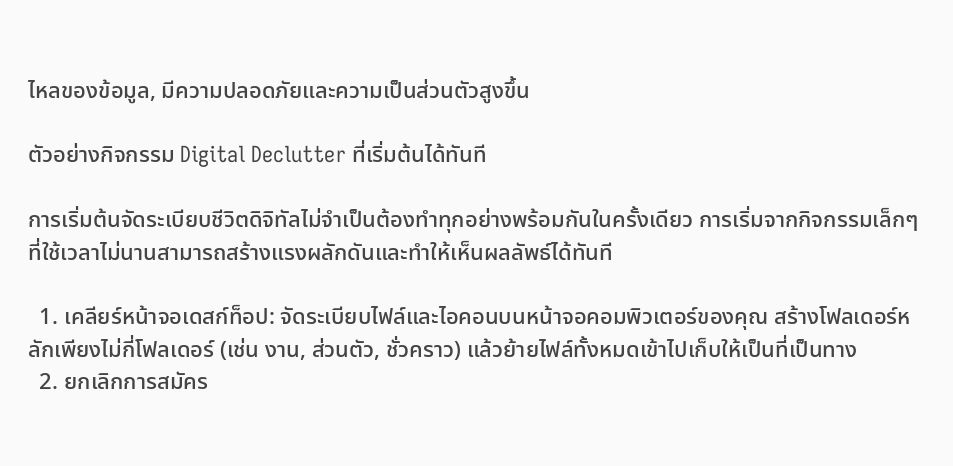ไหลของข้อมูล, มีความปลอดภัยและความเป็นส่วนตัวสูงขึ้น

ตัวอย่างกิจกรรม Digital Declutter ที่เริ่มต้นได้ทันที

การเริ่มต้นจัดระเบียบชีวิตดิจิทัลไม่จำเป็นต้องทำทุกอย่างพร้อมกันในครั้งเดียว การเริ่มจากกิจกรรมเล็กๆ ที่ใช้เวลาไม่นานสามารถสร้างแรงผลักดันและทำให้เห็นผลลัพธ์ได้ทันที

  1. เคลียร์หน้าจอเดสก์ท็อป: จัดระเบียบไฟล์และไอคอนบนหน้าจอคอมพิวเตอร์ของคุณ สร้างโฟลเดอร์หลักเพียงไม่กี่โฟลเดอร์ (เช่น งาน, ส่วนตัว, ชั่วคราว) แล้วย้ายไฟล์ทั้งหมดเข้าไปเก็บให้เป็นที่เป็นทาง
  2. ยกเลิกการสมัคร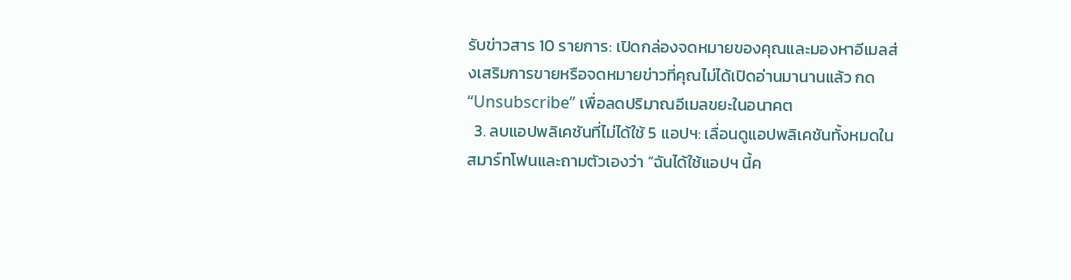รับข่าวสาร 10 รายการ: เปิดกล่องจดหมายของคุณและมองหาอีเมลส่งเสริมการขายหรือจดหมายข่าวที่คุณไม่ได้เปิดอ่านมานานแล้ว กด “Unsubscribe” เพื่อลดปริมาณอีเมลขยะในอนาคต
  3. ลบแอปพลิเคชันที่ไม่ได้ใช้ 5 แอปฯ: เลื่อนดูแอปพลิเคชันทั้งหมดในสมาร์ทโฟนและถามตัวเองว่า “ฉันได้ใช้แอปฯ นี้ค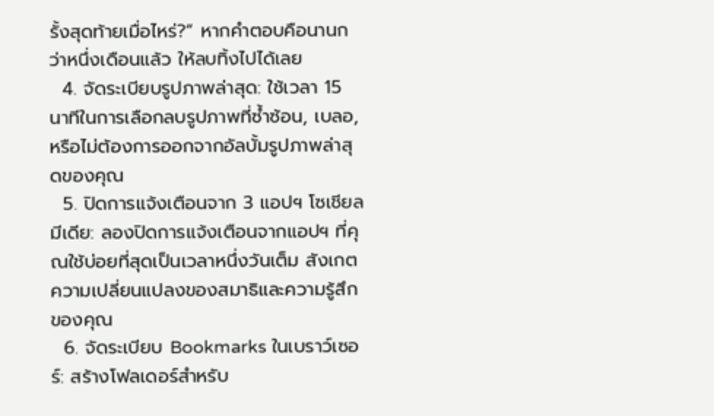รั้งสุดท้ายเมื่อไหร่?” หากคำตอบคือนานกว่าหนึ่งเดือนแล้ว ให้ลบทิ้งไปได้เลย
  4. จัดระเบียบรูปภาพล่าสุด: ใช้เวลา 15 นาทีในการเลือกลบรูปภาพที่ซ้ำซ้อน, เบลอ, หรือไม่ต้องการออกจากอัลบั้มรูปภาพล่าสุดของคุณ
  5. ปิดการแจ้งเตือนจาก 3 แอปฯ โซเชียลมีเดีย: ลองปิดการแจ้งเตือนจากแอปฯ ที่คุณใช้บ่อยที่สุดเป็นเวลาหนึ่งวันเต็ม สังเกตความเปลี่ยนแปลงของสมาธิและความรู้สึกของคุณ
  6. จัดระเบียบ Bookmarks ในเบราว์เซอร์: สร้างโฟลเดอร์สำหรับ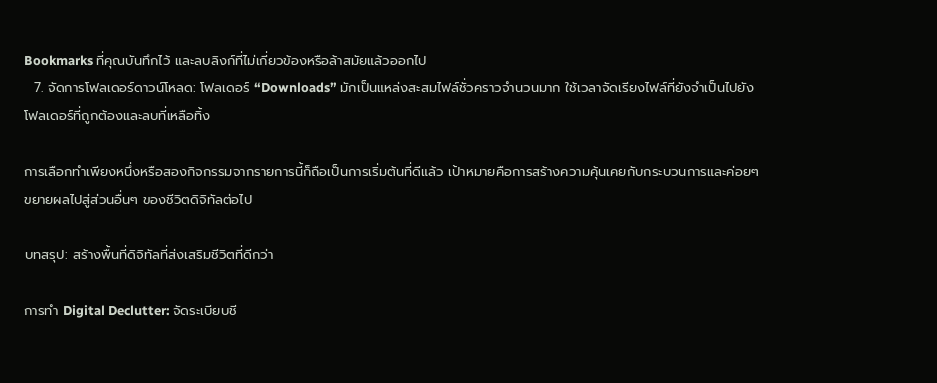Bookmarks ที่คุณบันทึกไว้ และลบลิงก์ที่ไม่เกี่ยวข้องหรือล้าสมัยแล้วออกไป
  7. จัดการโฟลเดอร์ดาวน์โหลด: โฟลเดอร์ “Downloads” มักเป็นแหล่งสะสมไฟล์ชั่วคราวจำนวนมาก ใช้เวลาจัดเรียงไฟล์ที่ยังจำเป็นไปยังโฟลเดอร์ที่ถูกต้องและลบที่เหลือทิ้ง

การเลือกทำเพียงหนึ่งหรือสองกิจกรรมจากรายการนี้ก็ถือเป็นการเริ่มต้นที่ดีแล้ว เป้าหมายคือการสร้างความคุ้นเคยกับกระบวนการและค่อยๆ ขยายผลไปสู่ส่วนอื่นๆ ของชีวิตดิจิทัลต่อไป

บทสรุป: สร้างพื้นที่ดิจิทัลที่ส่งเสริมชีวิตที่ดีกว่า

การทำ Digital Declutter: จัดระเบียบชี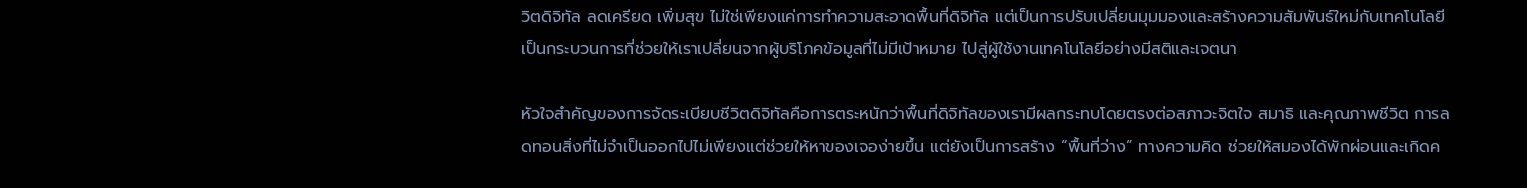วิตดิจิทัล ลดเครียด เพิ่มสุข ไม่ใช่เพียงแค่การทำความสะอาดพื้นที่ดิจิทัล แต่เป็นการปรับเปลี่ยนมุมมองและสร้างความสัมพันธ์ใหม่กับเทคโนโลยี เป็นกระบวนการที่ช่วยให้เราเปลี่ยนจากผู้บริโภคข้อมูลที่ไม่มีเป้าหมาย ไปสู่ผู้ใช้งานเทคโนโลยีอย่างมีสติและเจตนา

หัวใจสำคัญของการจัดระเบียบชีวิตดิจิทัลคือการตระหนักว่าพื้นที่ดิจิทัลของเรามีผลกระทบโดยตรงต่อสภาวะจิตใจ สมาธิ และคุณภาพชีวิต การลดทอนสิ่งที่ไม่จำเป็นออกไปไม่เพียงแต่ช่วยให้หาของเจอง่ายขึ้น แต่ยังเป็นการสร้าง “พื้นที่ว่าง” ทางความคิด ช่วยให้สมองได้พักผ่อนและเกิดค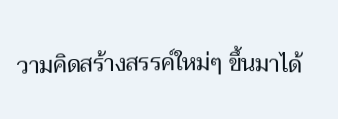วามคิดสร้างสรรค์ใหม่ๆ ขึ้นมาได้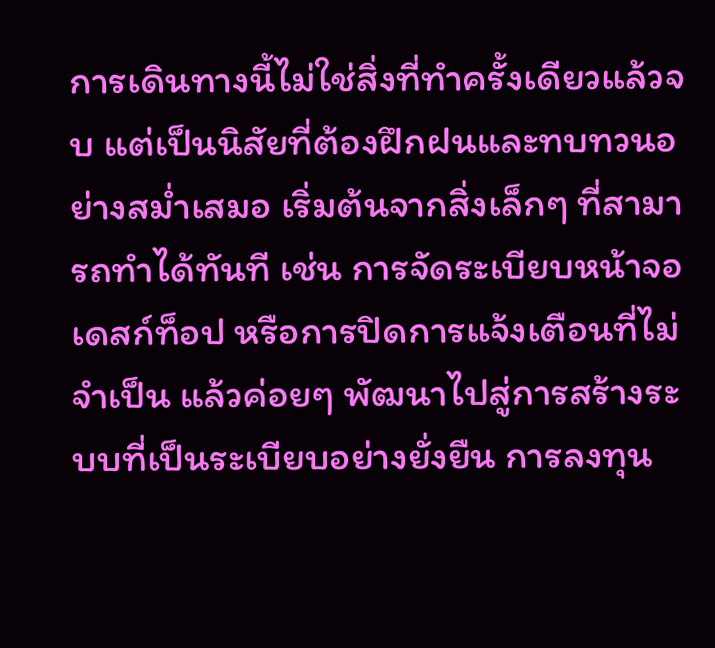การเดินทางนี้ไม่ใช่สิ่งที่ทำครั้งเดียวแล้วจบ แต่เป็นนิสัยที่ต้องฝึกฝนและทบทวนอย่างสม่ำเสมอ เริ่มต้นจากสิ่งเล็กๆ ที่สามารถทำได้ทันที เช่น การจัดระเบียบหน้าจอเดสก์ท็อป หรือการปิดการแจ้งเตือนที่ไม่จำเป็น แล้วค่อยๆ พัฒนาไปสู่การสร้างระบบที่เป็นระเบียบอย่างยั่งยืน การลงทุน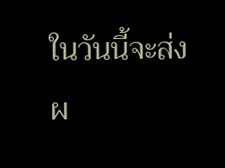ในวันนี้จะส่งผ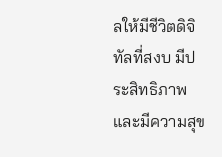ลให้มีชีวิตดิจิทัลที่สงบ มีประสิทธิภาพ และมีความสุข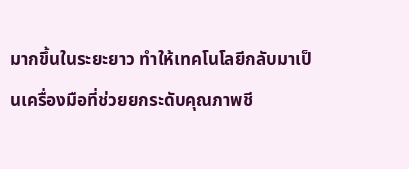มากขึ้นในระยะยาว ทำให้เทคโนโลยีกลับมาเป็นเครื่องมือที่ช่วยยกระดับคุณภาพชี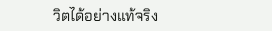วิตได้อย่างแท้จริง